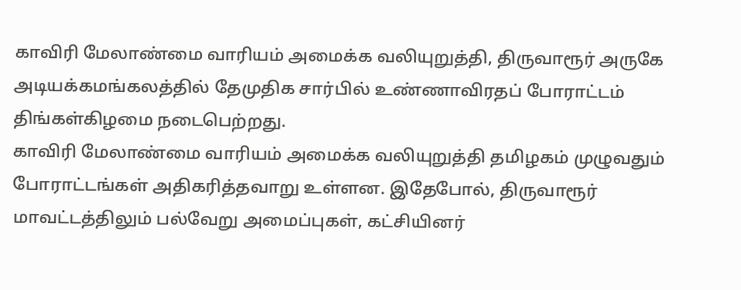காவிரி மேலாண்மை வாரியம் அமைக்க வலியுறுத்தி, திருவாரூர் அருகே அடியக்கமங்கலத்தில் தேமுதிக சார்பில் உண்ணாவிரதப் போராட்டம் திங்கள்கிழமை நடைபெற்றது.
காவிரி மேலாண்மை வாரியம் அமைக்க வலியுறுத்தி தமிழகம் முழுவதும் போராட்டங்கள் அதிகரித்தவாறு உள்ளன. இதேபோல், திருவாரூர் மாவட்டத்திலும் பல்வேறு அமைப்புகள், கட்சியினர்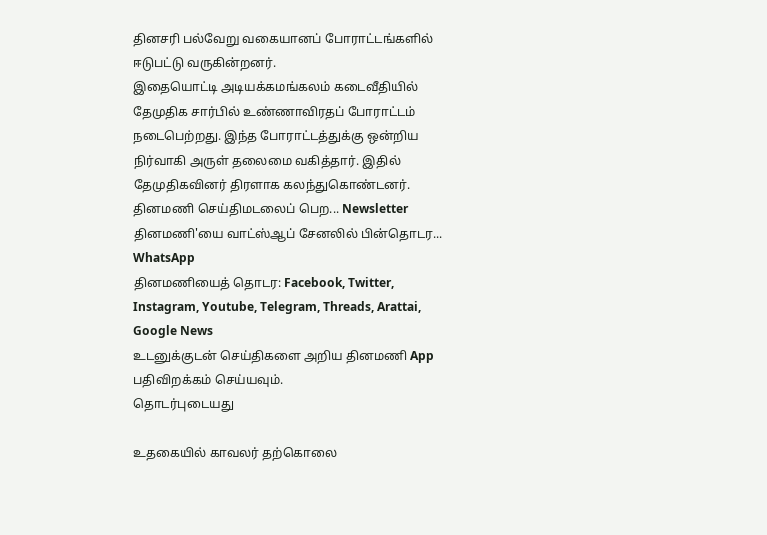தினசரி பல்வேறு வகையானப் போராட்டங்களில் ஈடுபட்டு வருகின்றனர்.
இதையொட்டி அடியக்கமங்கலம் கடைவீதியில் தேமுதிக சார்பில் உண்ணாவிரதப் போராட்டம் நடைபெற்றது. இந்த போராட்டத்துக்கு ஒன்றிய நிர்வாகி அருள் தலைமை வகித்தார். இதில் தேமுதிகவினர் திரளாக கலந்துகொண்டனர்.
தினமணி செய்திமடலைப் பெற... Newsletter
தினமணி'யை வாட்ஸ்ஆப் சேனலில் பின்தொடர... WhatsApp
தினமணியைத் தொடர: Facebook, Twitter, Instagram, Youtube, Telegram, Threads, Arattai, Google News
உடனுக்குடன் செய்திகளை அறிய தினமணி App பதிவிறக்கம் செய்யவும்.
தொடர்புடையது

உதகையில் காவலர் தற்கொலை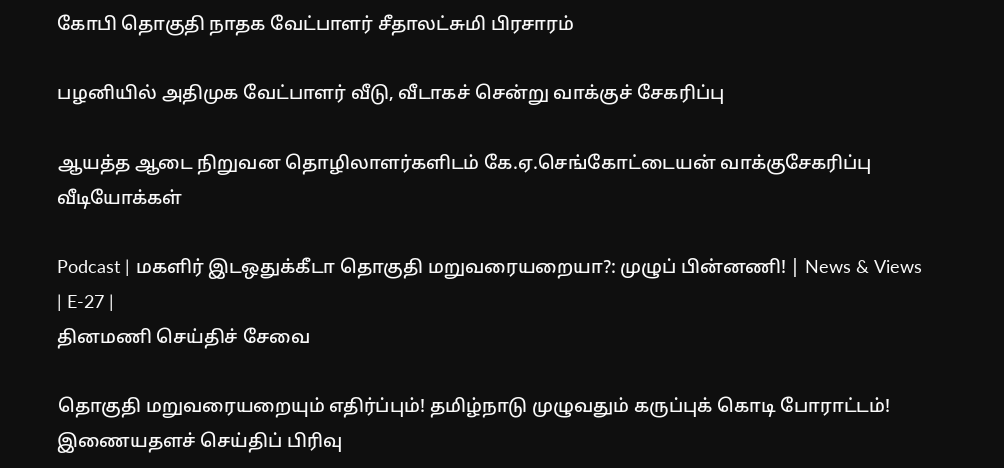கோபி தொகுதி நாதக வேட்பாளர் சீதாலட்சுமி பிரசாரம்

பழனியில் அதிமுக வேட்பாளர் வீடு, வீடாகச் சென்று வாக்குச் சேகரிப்பு

ஆயத்த ஆடை நிறுவன தொழிலாளர்களிடம் கே.ஏ.செங்கோட்டையன் வாக்குசேகரிப்பு
வீடியோக்கள்

Podcast | மகளிர் இடஒதுக்கீடா தொகுதி மறுவரையறையா?: முழுப் பின்னணி! | News & Views | E-27 |
தினமணி செய்திச் சேவை

தொகுதி மறுவரையறையும் எதிர்ப்பும்! தமிழ்நாடு முழுவதும் கருப்புக் கொடி போராட்டம்!
இணையதளச் செய்திப் பிரிவு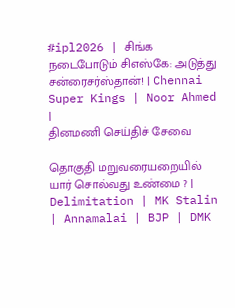#ipl2026 | சிங்க நடைபோடும் சிஎஸ்கே: அடுத்து சன்ரைசர்ஸ்தான்! | Chennai Super Kings | Noor Ahmed |
தினமணி செய்திச் சேவை

தொகுதி மறுவரையறையில் யார் சொல்வது உண்மை ? | Delimitation | MK Stalin | Annamalai | BJP | DMK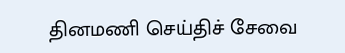தினமணி செய்திச் சேவை